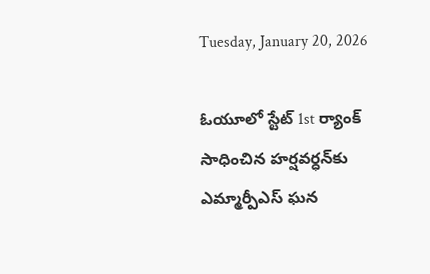Tuesday, January 20, 2026

ఓయూలో స్టేట్ 1st ర్యాంక్ సాధించిన హర్షవర్ధన్‌కు ఎమ్మార్పీఎస్ ఘన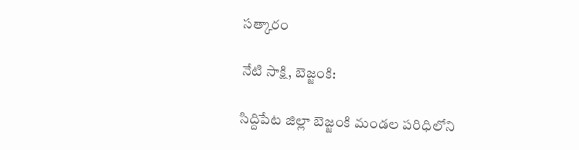సత్కారం

నేటి సాక్షి, బెజ్జంకి:

సిద్దిపేట జిల్లా బెజ్జంకి మండల పరిధిలోని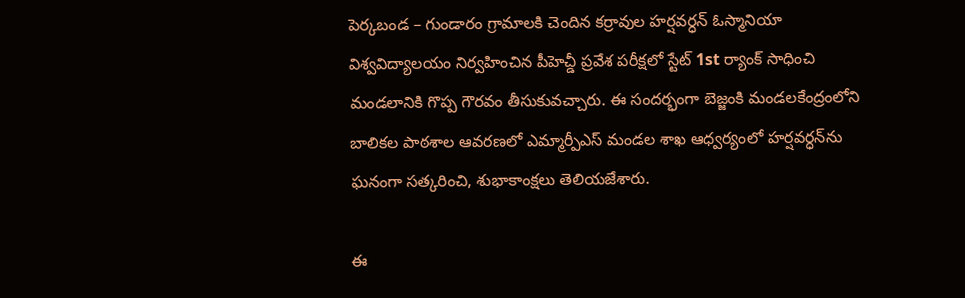పెర్కబండ – గుండారం గ్రామాలకి చెందిన కర్రావుల హర్షవర్ధన్ ఓస్మానియా విశ్వవిద్యాలయం నిర్వహించిన పీహెచ్డీ ప్రవేశ పరీక్షలో స్టేట్ 1st ర్యాంక్ సాధించి మండలానికి గొప్ప గౌరవం తీసుకువచ్చారు. ఈ సందర్భంగా బెజ్జంకి మండలకేంద్రంలోని బాలికల పాఠశాల ఆవరణలో ఎమ్మార్పీఎస్ మండల శాఖ ఆధ్వర్యంలో హర్షవర్ధన్‌ను ఘనంగా సత్కరించి, శుభాకాంక్షలు తెలియజేశారు.

ఈ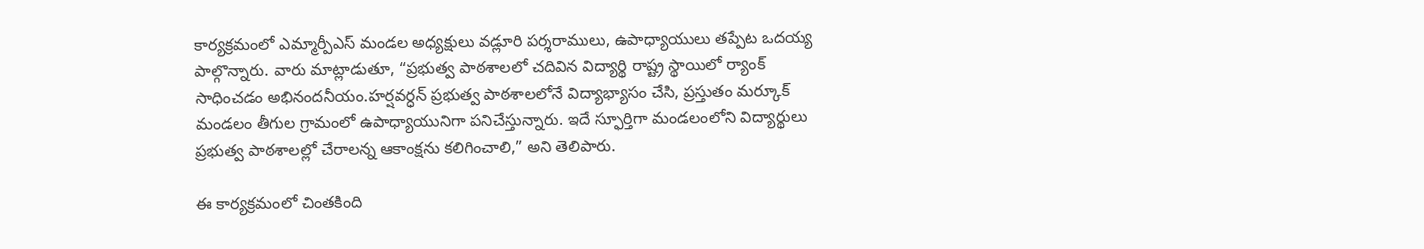కార్యక్రమంలో ఎమ్మార్పీఎస్ మండల అధ్యక్షులు వడ్లూరి పర్శరాములు, ఉపాధ్యాయులు తప్పేట ఒదయ్య పాల్గొన్నారు. వారు మాట్లాడుతూ, “ప్రభుత్వ పాఠశాలలో చదివిన విద్యార్థి రాష్ట్ర స్థాయిలో ర్యాంక్ సాధించడం అభినందనీయం.హర్షవర్ధన్ ప్రభుత్వ పాఠశాలలోనే విద్యాభ్యాసం చేసి, ప్రస్తుతం మర్కూక్ మండలం తీగుల గ్రామంలో ఉపాధ్యాయునిగా పనిచేస్తున్నారు. ఇదే స్ఫూర్తిగా మండలంలోని విద్యార్థులు ప్రభుత్వ పాఠశాలల్లో చేరాలన్న ఆకాంక్షను కలిగించాలి,” అని తెలిపారు.

ఈ కార్యక్రమంలో చింతకింది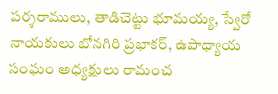పర్శరాములు, తాడిచెట్టు భూమయ్య, స్వేరో నాయకులు బోనగిరి ప్రభాకర్, ఉపాధ్యాయ సంఘం అధ్యక్షులు రామంచ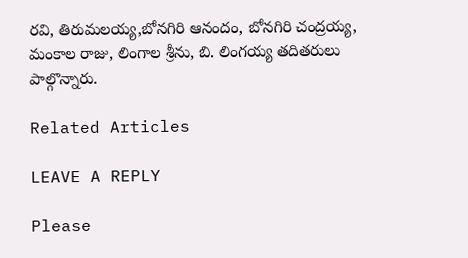రవి, తిరుమలయ్య,బోనగిరి ఆనందం, బోనగిరి చంద్రయ్య, మంకాల రాజు, లింగాల శ్రీను, బి. లింగయ్య తదితరులు పాల్గొన్నారు.

Related Articles

LEAVE A REPLY

Please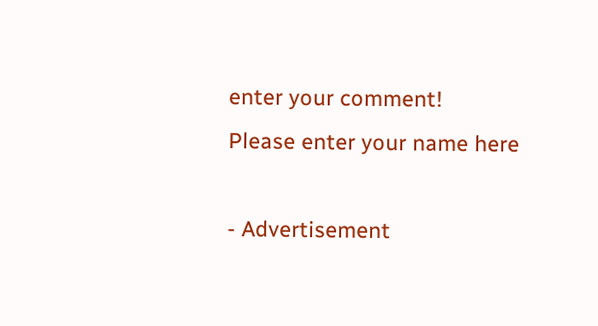enter your comment!
Please enter your name here

- Advertisement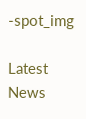-spot_img

Latest News